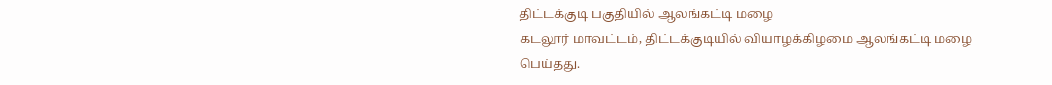திட்டக்குடி பகுதியில் ஆலங்கட்டி மழை
கடலூர் மாவட்டம், திட்டக்குடியில் வியாழக்கிழமை ஆலங்கட்டி மழை பெய்தது.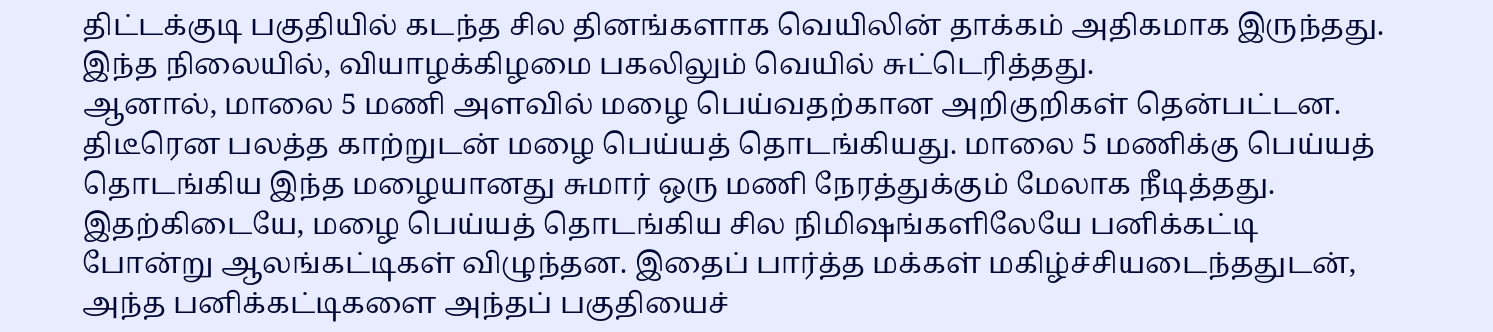திட்டக்குடி பகுதியில் கடந்த சில தினங்களாக வெயிலின் தாக்கம் அதிகமாக இருந்தது. இந்த நிலையில், வியாழக்கிழமை பகலிலும் வெயில் சுட்டெரித்தது.
ஆனால், மாலை 5 மணி அளவில் மழை பெய்வதற்கான அறிகுறிகள் தென்பட்டன. திடீரென பலத்த காற்றுடன் மழை பெய்யத் தொடங்கியது. மாலை 5 மணிக்கு பெய்யத் தொடங்கிய இந்த மழையானது சுமார் ஒரு மணி நேரத்துக்கும் மேலாக நீடித்தது.
இதற்கிடையே, மழை பெய்யத் தொடங்கிய சில நிமிஷங்களிலேயே பனிக்கட்டி போன்று ஆலங்கட்டிகள் விழுந்தன. இதைப் பார்த்த மக்கள் மகிழ்ச்சியடைந்ததுடன், அந்த பனிக்கட்டிகளை அந்தப் பகுதியைச்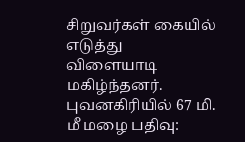சிறுவர்கள் கையில் எடுத்து விளையாடி மகிழ்ந்தனர்.
புவனகிரியில் 67 மி. மீ மழை பதிவு: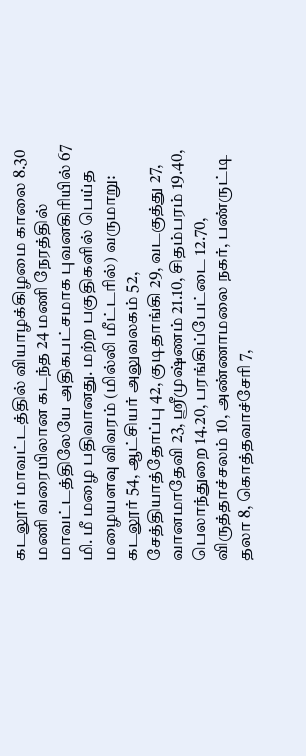கடலூர் மாவட்டத்தில் வியாழக்கிழமை காலை 8.30 மணி வரையிலான கடந்த 24 மணி நேரத்தில் மாவட்டத்திலேயே அதிகபட்சமாக புவனகிரியில் 67 மி. மீ மழை பதிவானது. மற்ற பகுதிகளில் பெய்த மழையளவு விவரம் (மில்லி மீட்டரில்) வருமாறு:
கடலூர் 54, ஆட்சியர் அலுவலகம் 52, சேத்தியாத்தோப்பு 42, குடிதாங்கி 29, வடகுத்து 27, வானமாதேவி 23, ஸ்ரீமுஷ்ணம் 21.10, சிதம்பரம் 19.40, பெலாந்துறை 14.20, பரங்கிப்பேட்டை 12.70, விருத்தாச்சலம் 10, அண்ணாமலை நகர், பண்ருட்டி தலா 8, கொத்தவாச்சேரி 7,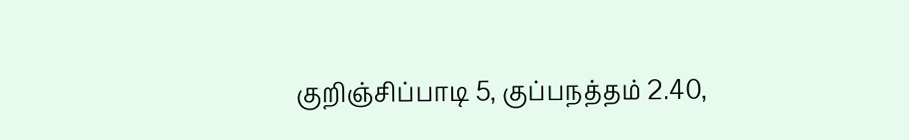குறிஞ்சிப்பாடி 5, குப்பநத்தம் 2.40,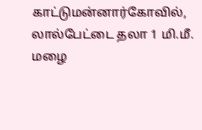காட்டுமன்னார்கோவில், லால்பேட்டை தலா 1 மி.மீ. மழை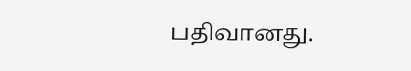பதிவானது.